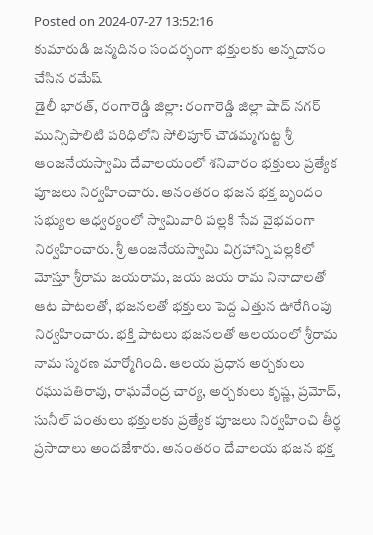Posted on 2024-07-27 13:52:16
కుమారుడి జన్మదినం సందర్భంగా భక్తులకు అన్నదానం చేసిన రమేష్
డైలీ భారత్, రంగారెడ్డి జిల్లా: రంగారెడ్డి జిల్లా షాద్ నగర్ మున్సిపాలిటి పరిధిలోని సోలిపూర్ చౌడమ్మగుట్ట శ్రీ ఆంజనేయస్వామి దేవాలయంలో శనివారం భక్తులు ప్రత్యేక పూజలు నిర్వహించారు. అనంతరం భజన భక్త బృందం సభ్యుల ఆధ్వర్యంలో స్వామివారి పల్లకి సేవ వైభవంగా నిర్వహించారు. శ్రీ ఆంజనేయస్వామి విగ్రహాన్ని పల్లకిలో మోస్తూ శ్రీరామ జయరామ, జయ జయ రామ నినాదాలతో ఆట పాటలతో, భజనలతో భక్తులు పెద్ద ఎత్తున ఊరేగింపు నిర్వహించారు. భక్తి పాటలు భజనలతో ఆలయంలో శ్రీరామ నామ స్మరణ మార్మోగింది. ఆలయ ప్రధాన అర్చకులు రఘుపతిరావు, రాఘవేంద్ర చార్య, అర్చకులు కృష్ణ, ప్రమోద్, సునీల్ పంతులు భక్తులకు ప్రత్యేక పూజలు నిర్వహించి తీర్థ ప్రసాదాలు అందజేశారు. అనంతరం దేవాలయ భజన భక్త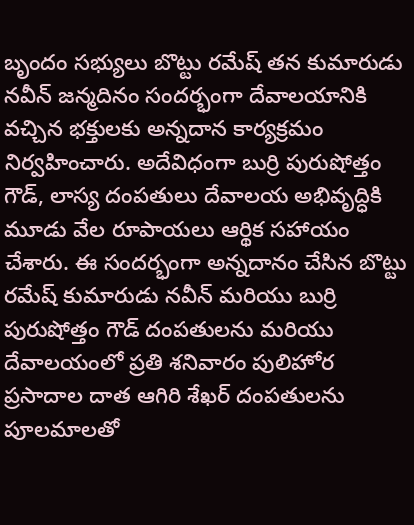బృందం సభ్యులు బొట్టు రమేష్ తన కుమారుడు నవీన్ జన్మదినం సందర్భంగా దేవాలయానికి వచ్చిన భక్తులకు అన్నదాన కార్యక్రమం నిర్వహించారు. అదేవిధంగా బుర్రి పురుషోత్తం గౌడ్, లాస్య దంపతులు దేవాలయ అభివృద్ధికి మూడు వేల రూపాయలు ఆర్థిక సహాయం చేశారు. ఈ సందర్భంగా అన్నదానం చేసిన బొట్టు రమేష్ కుమారుడు నవీన్ మరియు బుర్రి పురుషోత్తం గౌడ్ దంపతులను మరియు దేవాలయంలో ప్రతి శనివారం పులిహోర ప్రసాదాల దాత ఆగిరి శేఖర్ దంపతులను పూలమాలతో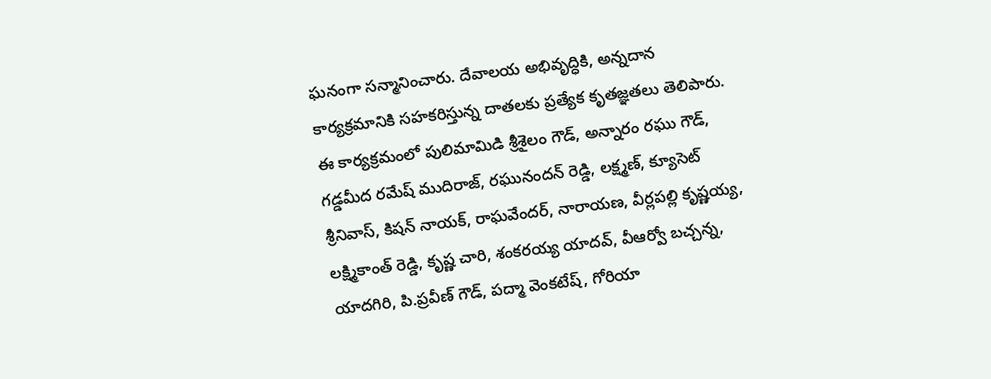ఘనంగా సన్మానించారు. దేవాలయ అభివృద్ధికి, అన్నదాన కార్యక్రమానికి సహకరిస్తున్న దాతలకు ప్రత్యేక కృతజ్ఞతలు తెలిపారు. ఈ కార్యక్రమంలో పులిమామిడి శ్రీశైలం గౌడ్, అన్నారం రఘు గౌడ్, గడ్డమీద రమేష్ ముదిరాజ్, రఘునందన్ రెడ్డి, లక్ష్మణ్, క్యూసెట్ శ్రీనివాస్, కిషన్ నాయక్, రాఘవేందర్, నారాయణ, వీర్లపల్లి కృష్ణయ్య, లక్ష్మికాంత్ రెడ్డి, కృష్ణ చారి, శంకరయ్య యాదవ్, వీఆర్వో బచ్చన్న, యాదగిరి, పి.ప్రవీణ్ గౌడ్, పద్మా వెంకటేష్, గోరియా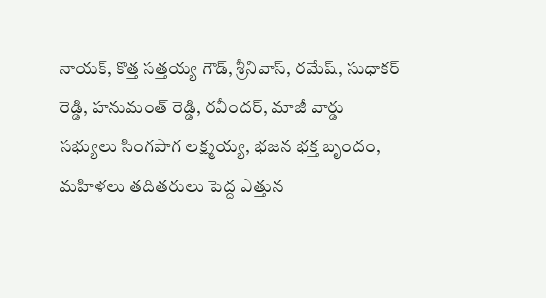నాయక్, కొత్త సత్తయ్య గౌడ్, శ్రీనివాస్, రమేష్, సుధాకర్ రెడ్డి, హనుమంత్ రెడ్డి, రవీందర్, మాజీ వార్డు సభ్యులు సింగపాగ లక్ష్మయ్య, భజన భక్త బృందం, మహిళలు తదితరులు పెద్ద ఎత్తున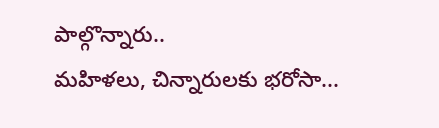పాల్గొన్నారు..
మహిళలు, చిన్నారులకు భరోసా...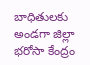బాధితులకు అండగా జిల్లా భరోసా కేంద్రం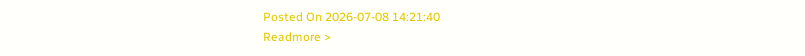Posted On 2026-07-08 14:21:40
Readmore >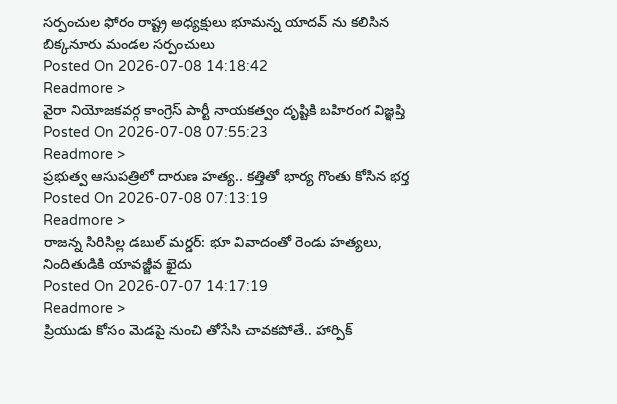సర్పంచుల ఫోరం రాష్ట్ర అధ్యక్షులు భూమన్న యాదవ్ ను కలిసిన బిక్కనూరు మండల సర్పంచులు
Posted On 2026-07-08 14:18:42
Readmore >
వైరా నియోజకవర్గ కాంగ్రెస్ పార్టీ నాయకత్వం దృష్టికి బహిరంగ విజ్ఞప్తి
Posted On 2026-07-08 07:55:23
Readmore >
ప్రభుత్వ ఆసుపత్రిలో దారుణ హత్య.. కత్తితో భార్య గొంతు కోసిన భర్త
Posted On 2026-07-08 07:13:19
Readmore >
రాజన్న సిరిసిల్ల డబుల్ మర్డర్: భూ వివాదంతో రెండు హత్యలు, నిందితుడికి యావజ్జీవ ఖైదు
Posted On 2026-07-07 14:17:19
Readmore >
ప్రియుడు కోసం మెడపై నుంచి తోసేసి చావకపోతే.. హార్పిక్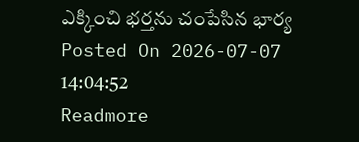ఎక్కించి భర్తను చంపేసిన భార్య
Posted On 2026-07-07 14:04:52
Readmore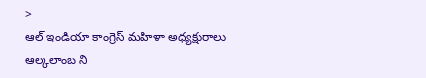>
ఆల్ ఇండియా కాంగ్రెస్ మహిళా అధ్యక్షురాలు ఆల్కలాంబ ని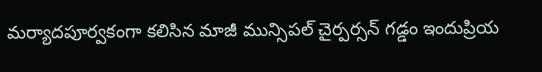మర్యాదపూర్వకంగా కలిసిన మాజీ మున్సిపల్ చైర్పర్సన్ గడ్డం ఇందుప్రియ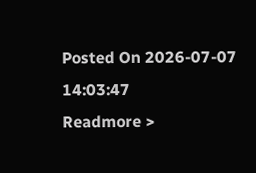Posted On 2026-07-07 14:03:47
Readmore >